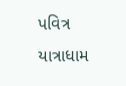પવિત્ર યાત્રાધામ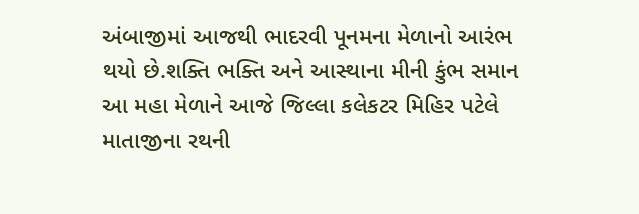અંબાજીમાં આજથી ભાદરવી પૂનમના મેળાનો આરંભ થયો છે.શક્તિ ભક્તિ અને આસ્થાના મીની કુંભ સમાન આ મહા મેળાને આજે જિલ્લા કલેકટર મિહિર પટેલે માતાજીના રથની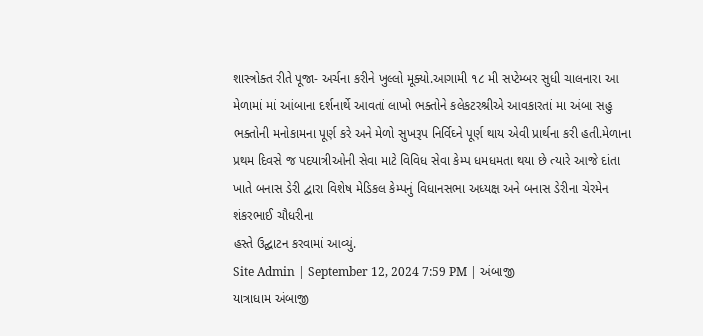શાસ્ત્રોક્ત રીતે પૂજા- અર્ચના કરીને ખુલ્લો મૂક્યો.આગામી ૧૮ મી સપ્ટેમ્બર સુધી ચાલનારા આ મેળામાં માં આંબાના દર્શનાર્થે આવતાં લાખો ભક્તોને કલેકટરશ્રીએ આવકારતાં મા અંબા સહુ ભક્તોની મનોકામના પૂર્ણ કરે અને મેળો સુખરૂપ નિર્વિઘ્ને પૂર્ણ થાય એવી પ્રાર્થના કરી હતી.મેળાના પ્રથમ દિવસે જ પદયાત્રીઓની સેવા માટે વિવિધ સેવા કેમ્પ ધમધમતા થયા છે ત્યારે આજે દાંતા ખાતે બનાસ ડેરી દ્વારા વિશેષ મેડિકલ કેમ્પનું વિધાનસભા અધ્યક્ષ અને બનાસ ડેરીના ચેરમેન શંકરભાઈ ચૌધરીના
હસ્તે ઉદ્ઘાટન કરવામાં આવ્યું.
Site Admin | September 12, 2024 7:59 PM | અંબાજી
યાત્રાધામ અંબાજી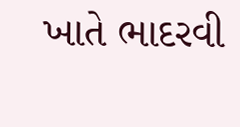ખાતે ભાદરવી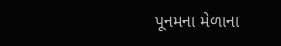પૂનમના મેળાના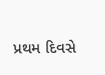પ્રથમ દિવસે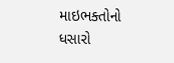માઇભક્તોનો ધસારો